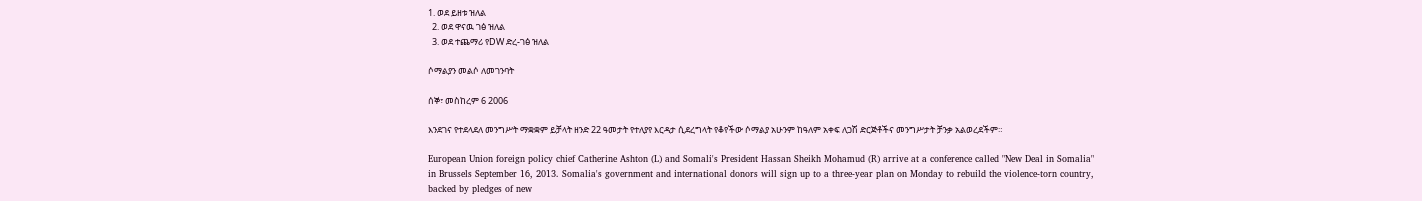1. ወደ ይዘቱ ዝለል
  2. ወደ ዋናዉ ገፅ ዝለል
  3. ወደ ተጨማሪ የDW ድረ-ገፅ ዝለል

ሶማልያን መልሶ ለመገንባት

ሰኞ፣ መስከረም 6 2006

እንደገና የተደላደለ መንግሥት ማቋቋም ይቻላት ዘንድ 22 ዓመታት የተለያየ እርዳታ ሲደረግላት የቆየችው ሶማልያ አሁንም ከዓለም አቀፍ ለጋሽ ድርጅቶችና መንግሥታት ቻንቃ አልወረደችም።

European Union foreign policy chief Catherine Ashton (L) and Somali's President Hassan Sheikh Mohamud (R) arrive at a conference called "New Deal in Somalia" in Brussels September 16, 2013. Somalia's government and international donors will sign up to a three-year plan on Monday to rebuild the violence-torn country, backed by pledges of new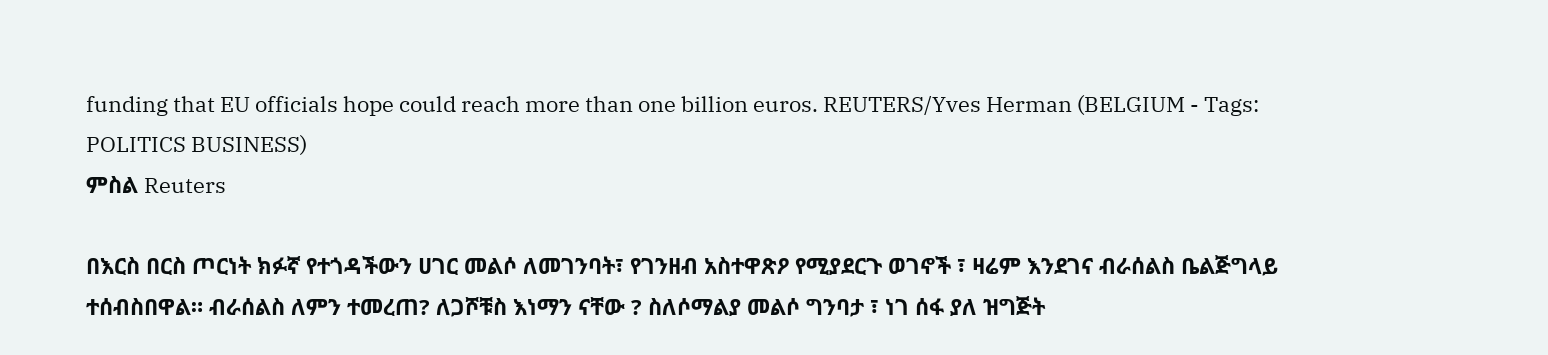funding that EU officials hope could reach more than one billion euros. REUTERS/Yves Herman (BELGIUM - Tags: POLITICS BUSINESS)
ምስል Reuters

በእርስ በርስ ጦርነት ክፉኛ የተጎዳችውን ሀገር መልሶ ለመገንባት፣ የገንዘብ አስተዋጽዖ የሚያደርጉ ወገኖች ፣ ዛሬም እንደገና ብራሰልስ ቤልጅግላይ ተሰብስበዋል። ብራሰልስ ለምን ተመረጠ? ለጋሾቹስ እነማን ናቸው ? ስለሶማልያ መልሶ ግንባታ ፣ ነገ ሰፋ ያለ ዝግጅት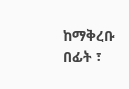ከማቅረቡ በፊት ፣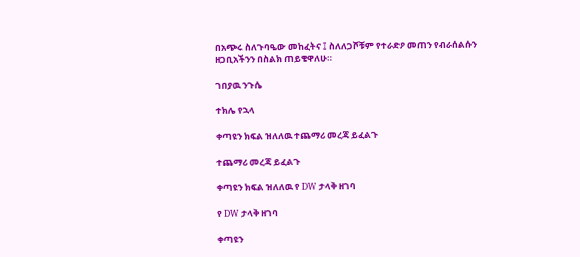በአጭሩ ስለጉባዔው መከፈትና ፤ ስለለጋሾቹም የተራድዖ መጠን የብራሰልሱን ዘጋቢአችንን በስልክ ጠይቄዋለሁ።

ገበያዉ ንጉሴ

ተክሌ የኋላ

ቀጣዩን ክፍል ዝለለዉ ተጨማሪ መረጃ ይፈልጉ

ተጨማሪ መረጃ ይፈልጉ

ቀጣዩን ክፍል ዝለለዉ የ DW ታላቅ ዘገባ

የ DW ታላቅ ዘገባ

ቀጣዩን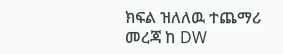ክፍል ዝለለዉ ተጨማሪ መረጃ ከ DW